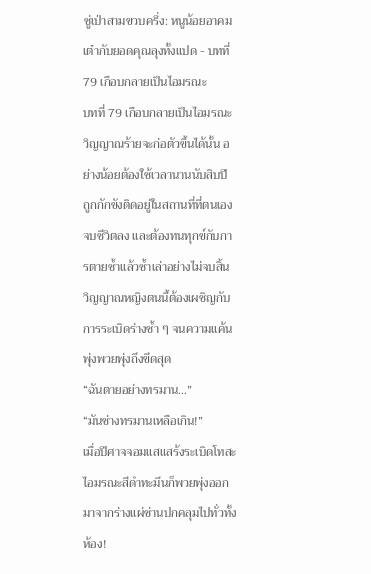ซู่เป่าสามขวบครึ่ง: หนูน้อยอาคมเต๋ากับยอดคุณลุงทั้งแปด - บทที่ 79 เกือบกลายเป็นไอมรณะ
บทที่ 79 เกือบกลายเป็นไอมรณะ
วิญญาณร้ายจะก่อตัวขึ้นได้นั้น อย่างน้อยต้องใช้เวลานานนับสิบปี ถูกกักขังติดอยู่ในสถานที่ที่ตนเองจบชีวิตลง และต้องทนทุกข์กับการตายซ้ำแล้วซ้ำเล่าอย่างไม่จบสิ้น
วิญญาณหญิงตนนี้ต้องเผชิญกับการระเบิดร่างซ้ำ ๆ จนความแค้นพุ่งพวยพุ่งถึงขีดสุด
“ฉันตายอย่างทรมาน…”
“มันช่างทรมานเหลือเกิน!”
เมื่อปีศาจจอมแสแสร้งระเบิดโทสะ ไอมรณะสีดำทะมึนก็พวยพุ่งออกมาจากร่างแผ่ซ่านปกคลุมไปทั่วทั้งห้อง!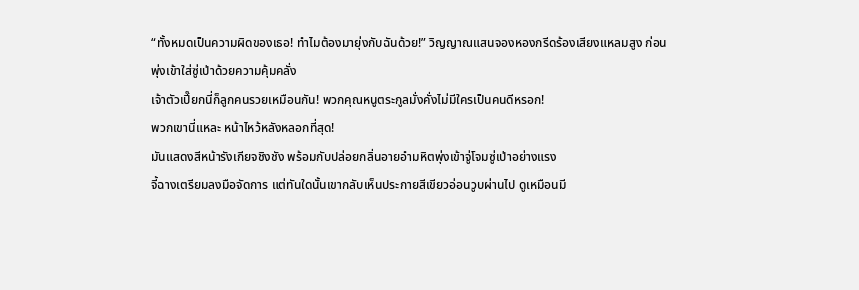“ทั้งหมดเป็นความผิดของเธอ! ทำไมต้องมายุ่งกับฉันด้วย!” วิญญาณแสนจองหองกรีดร้องเสียงแหลมสูง ก่อนพุ่งเข้าใส่ซู่เป่าด้วยความคุ้มคลั่ง
เจ้าตัวเปี๊ยกนี่ก็ลูกคนรวยเหมือนกัน! พวกคุณหนูตระกูลมั่งคั่งไม่มีใครเป็นคนดีหรอก!
พวกเขานี่แหละ หน้าไหว้หลังหลอกที่สุด!
มันแสดงสีหน้ารังเกียจชิงชัง พร้อมกับปล่อยกลิ่นอายอำมหิตพุ่งเข้าจู่โจมซู่เป่าอย่างแรง
จี้ฉางเตรียมลงมือจัดการ แต่ทันใดนั้นเขากลับเห็นประกายสีเขียวอ่อนวูบผ่านไป ดูเหมือนมี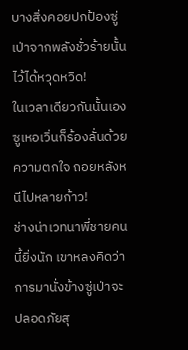บางสิ่งคอยปกป้องซู่เป่าจากพลังชั่วร้ายนั้นไว้ได้หวุดหวิด!
ในเวลาเดียวกันนั้นเอง ซูเหอเวิ่นก็ร้องลั่นด้วยความตกใจ ถอยหลังหนีไปหลายก้าว!
ช่างน่าเวทนาพี่ชายคนนี้ยิ่งนัก เขาหลงคิดว่าการมานั่งข้างซู่เป่าจะปลอดภัยสุ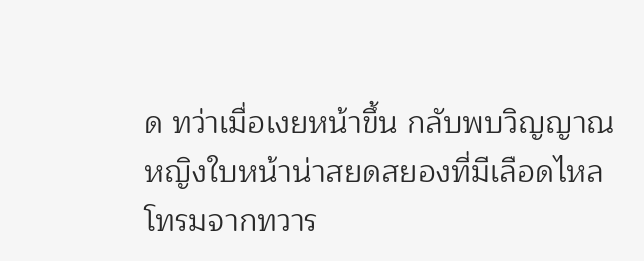ด ทว่าเมื่อเงยหน้าขึ้น กลับพบวิญญาณหญิงใบหน้าน่าสยดสยองที่มีเลือดไหลโทรมจากทวาร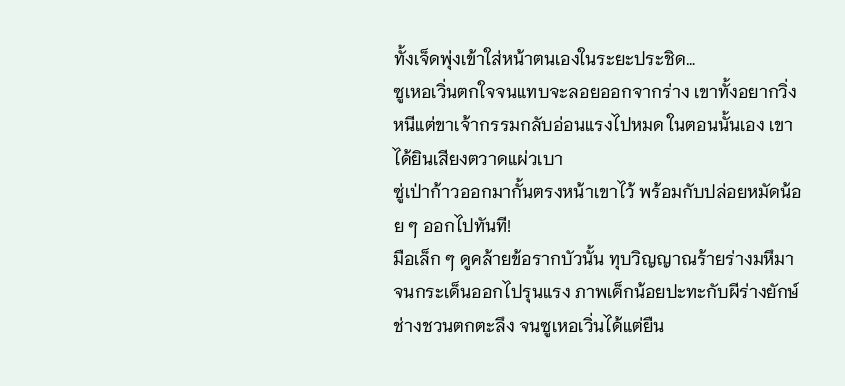ทั้งเจ็ดพุ่งเข้าใส่หน้าตนเองในระยะประชิด…
ซูเหอเวิ่นตกใจจนแทบจะลอยออกจากร่าง เขาทั้งอยากวิ่งหนีแต่ขาเจ้ากรรมกลับอ่อนแรงไปหมด ในตอนนั้นเอง เขาได้ยินเสียงตวาดแผ่วเบา
ซู่เป่าก้าวออกมากั้นตรงหน้าเขาไว้ พร้อมกับปล่อยหมัดน้อย ๆ ออกไปทันที!
มือเล็ก ๆ ดูคล้ายข้อรากบัวนั้น ทุบวิญญาณร้ายร่างมหึมาจนกระเด็นออกไปรุนแรง ภาพเด็กน้อยปะทะกับผีร่างยักษ์ช่างชวนตกตะลึง จนซูเหอเวิ่นได้แต่ยืน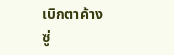เบิกตาค้าง
ซู่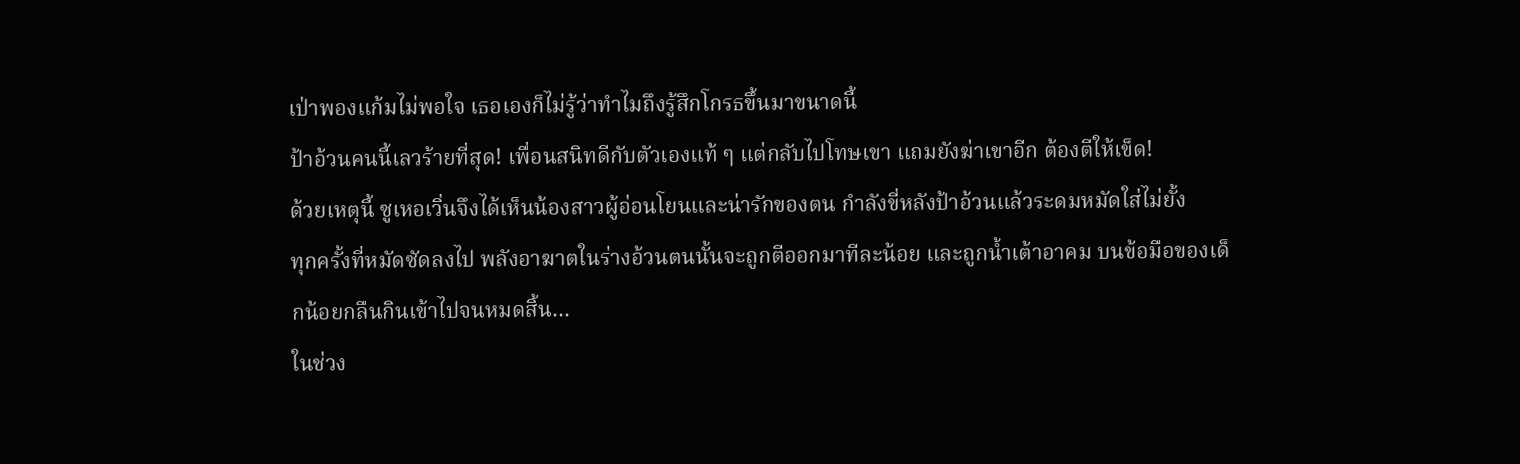เป่าพองแก้มไม่พอใจ เธอเองก็ไม่รู้ว่าทำไมถึงรู้สึกโกรธขึ้นมาขนาดนี้
ป้าอ้วนคนนี้เลวร้ายที่สุด! เพื่อนสนิทดีกับตัวเองแท้ ๆ แต่กลับไปโทษเขา แถมยังฆ่าเขาอีก ต้องตีให้เข็ด!
ด้วยเหตุนี้ ซูเหอเวิ่นจึงได้เห็นน้องสาวผู้อ่อนโยนและน่ารักของตน กำลังขี่หลังป้าอ้วนแล้วระดมหมัดใส่ไม่ยั้ง
ทุกครั้งที่หมัดซัดลงไป พลังอาฆาตในร่างอ้วนตนนั้นจะถูกตีออกมาทีละน้อย และถูกน้ำเต้าอาคม บนข้อมือของเด็กน้อยกลืนกินเข้าไปจนหมดสิ้น…
ในช่วง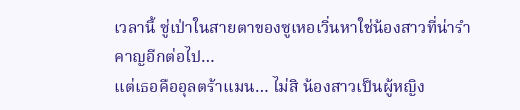เวลานี้ ซู่เป่าในสายตาของซูเหอเวิ่นหาใช่น้องสาวที่น่ารำคาญอีกต่อไป…
แต่เธอคืออุลตร้าแมน… ไม่สิ น้องสาวเป็นผู้หญิง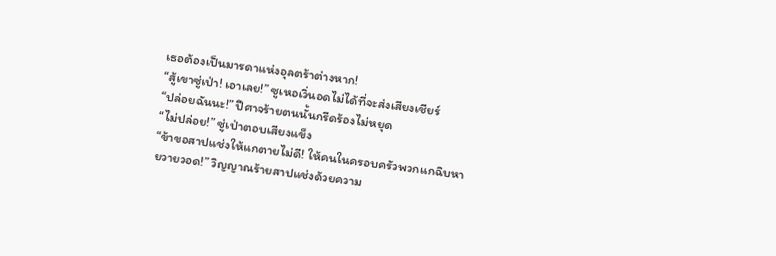เธอต้องเป็นมารดาแห่งอุลตร้าต่างหาก!
“สู้เขาซู่เป่า! เอาเลย!” ซูเหอเวิ่นอดไม่ได้ที่จะส่งเสียงเชียร์
“ปล่อยฉันนะ!” ปีศาจร้ายตนนั้นกรีดร้องไม่หยุด
“ไม่ปล่อย!” ซู่เป่าตอบเสียงแข็ง
“ข้าขอสาปแช่งให้แกตายไม่ดี! ให้คนในครอบครัวพวกแกฉิบหายวายวอด!” วิญญาณร้ายสาปแช่งด้วยความ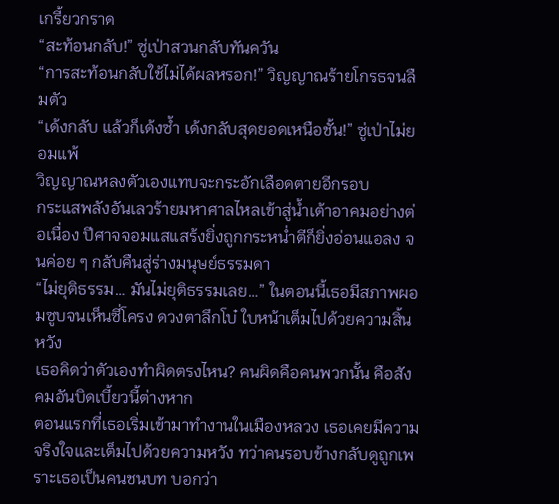เกรี้ยวกราด
“สะท้อนกลับ!” ซู่เป่าสวนกลับทันควัน
“การสะท้อนกลับใช้ไม่ได้ผลหรอก!” วิญญาณร้ายโกรธจนลืมตัว
“เด้งกลับ แล้วก็เด้งซ้ำ เด้งกลับสุดยอดเหนือชั้น!” ซู่เป่าไม่ยอมแพ้
วิญญาณหลงตัวเองแทบจะกระอักเลือดตายอีกรอบ
กระแสพลังอันเลวร้ายมหาศาลไหลเข้าสู่น้ำเต้าอาคมอย่างต่อเนื่อง ปีศาจจอมแสแสร้งยิ่งถูกกระหน่ำตีก็ยิ่งอ่อนแอลง จนค่อย ๆ กลับคืนสู่ร่างมนุษย์ธรรมดา
“ไม่ยุติธรรม… มันไม่ยุติธรรมเลย…” ในตอนนี้เธอมีสภาพผอมซูบจนเห็นซี่โครง ดวงตาลึกโบ๋ ใบหน้าเต็มไปด้วยความสิ้นหวัง
เธอคิดว่าตัวเองทำผิดตรงไหน? คนผิดคือคนพวกนั้น คือสังคมอันบิดเบี้ยวนี้ต่างหาก
ตอนแรกที่เธอเริ่มเข้ามาทำงานในเมืองหลวง เธอเคยมีความจริงใจและเต็มไปด้วยความหวัง ทว่าคนรอบข้างกลับดูถูกเพราะเธอเป็นคนชนบท บอกว่า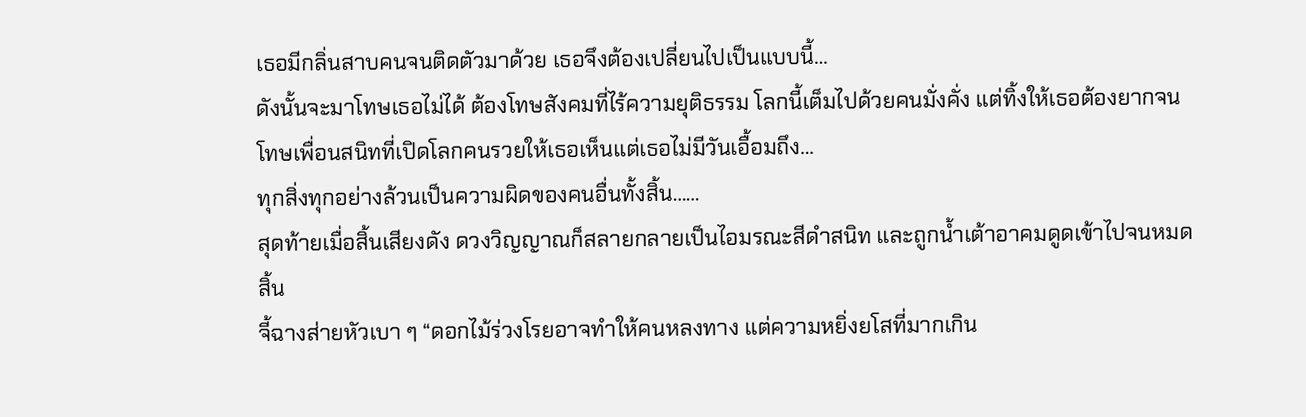เธอมีกลิ่นสาบคนจนติดตัวมาด้วย เธอจึงต้องเปลี่ยนไปเป็นแบบนี้…
ดังนั้นจะมาโทษเธอไม่ได้ ต้องโทษสังคมที่ไร้ความยุติธรรม โลกนี้เต็มไปด้วยคนมั่งคั่ง แต่ทิ้งให้เธอต้องยากจน
โทษเพื่อนสนิทที่เปิดโลกคนรวยให้เธอเห็นแต่เธอไม่มีวันเอื้อมถึง…
ทุกสิ่งทุกอย่างล้วนเป็นความผิดของคนอื่นทั้งสิ้น……
สุดท้ายเมื่อสิ้นเสียงดัง ดวงวิญญาณก็สลายกลายเป็นไอมรณะสีดำสนิท และถูกน้ำเต้าอาคมดูดเข้าไปจนหมดสิ้น
จี้ฉางส่ายหัวเบา ๆ “ดอกไม้ร่วงโรยอาจทำให้คนหลงทาง แต่ความหยิ่งยโสที่มากเกิน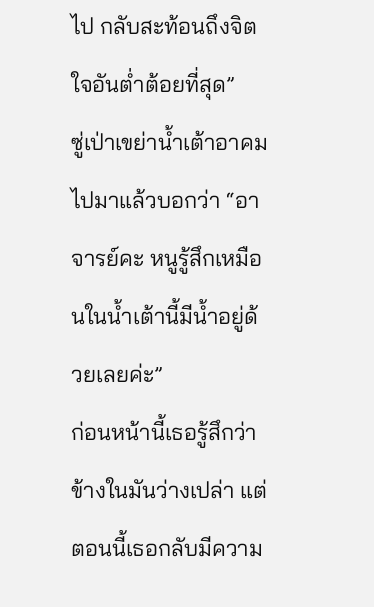ไป กลับสะท้อนถึงจิตใจอันต่ำต้อยที่สุด”
ซู่เป่าเขย่าน้ำเต้าอาคมไปมาแล้วบอกว่า “อาจารย์คะ หนูรู้สึกเหมือนในน้ำเต้านี้มีน้ำอยู่ด้วยเลยค่ะ”
ก่อนหน้านี้เธอรู้สึกว่าข้างในมันว่างเปล่า แต่ตอนนี้เธอกลับมีความ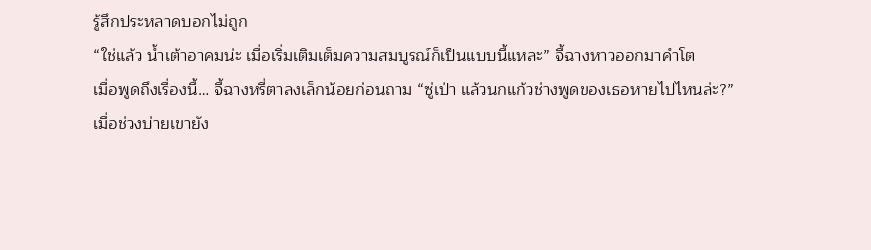รู้สึกประหลาดบอกไม่ถูก
“ใช่แล้ว น้ำเต้าอาคมน่ะ เมื่อเริ่มเติมเต็มความสมบูรณ์ก็เป็นแบบนี้แหละ” จี้ฉางหาวออกมาคำโต
เมื่อพูดถึงเรื่องนี้… จี้ฉางหรี่ตาลงเล็กน้อยก่อนถาม “ซู่เป่า แล้วนกแก้วช่างพูดของเธอหายไปไหนล่ะ?”
เมื่อช่วงบ่ายเขายัง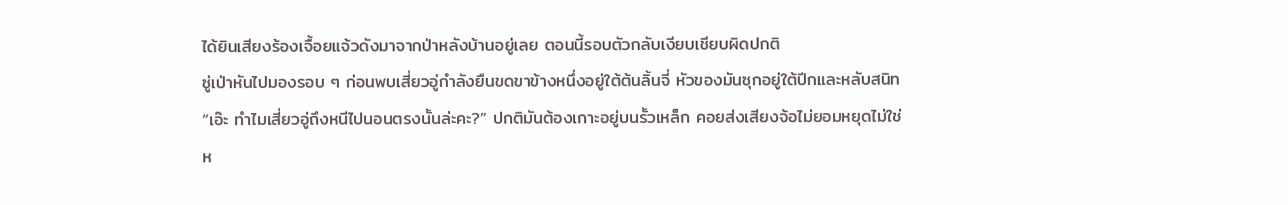ได้ยินเสียงร้องเจื้อยแจ้วดังมาจากป่าหลังบ้านอยู่เลย ตอนนี้รอบตัวกลับเงียบเชียบผิดปกติ
ซู่เป่าหันไปมองรอบ ๆ ก่อนพบเสี่ยวอู่กำลังยืนขดขาข้างหนึ่งอยู่ใต้ต้นลิ้นจี่ หัวของมันซุกอยู่ใต้ปีกและหลับสนิท
“เอ๊ะ ทำไมเสี่ยวอู่ถึงหนีไปนอนตรงนั้นล่ะคะ?” ปกติมันต้องเกาะอยู่บนรั้วเหล็ก คอยส่งเสียงจ้อไม่ยอมหยุดไม่ใช่ห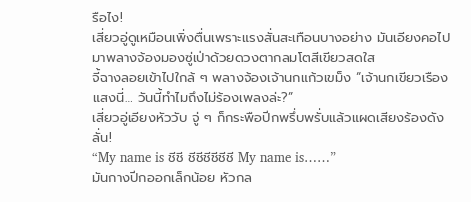รือไง!
เสี่ยวอู่ดูเหมือนเพิ่งตื่นเพราะแรงสั่นสะเทือนบางอย่าง มันเอียงคอไปมาพลางจ้องมองซู่เป่าด้วยดวงตากลมโตสีเขียวสดใส
จี้ฉางลอยเข้าไปใกล้ ๆ พลางจ้องเจ้านกแก้วเขม็ง “เจ้านกเขียวเรืองแสงนี่… วันนี้ทำไมถึงไม่ร้องเพลงล่ะ?”
เสี่ยวอู่เอียงหัววับ จู่ ๆ ก็กระพือปีกพรึ่บพรั่บแล้วแผดเสียงร้องดังลั่น!
“My name is ชีชี ชีชีชีชีชีชี My name is……”
มันกางปีกออกเล็กน้อย หัวกล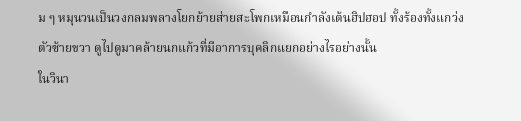ม ๆ หมุนวนเป็นวงกลมพลางโยกย้ายส่ายสะโพกเหมือนกำลังเต้นฮิปฮอป ทั้งร้องทั้งแกว่งตัวซ้ายขวา ดูไปดูมาคล้ายนกแก้วที่มีอาการบุคลิกแยกอย่างไรอย่างนั้น
ในวินา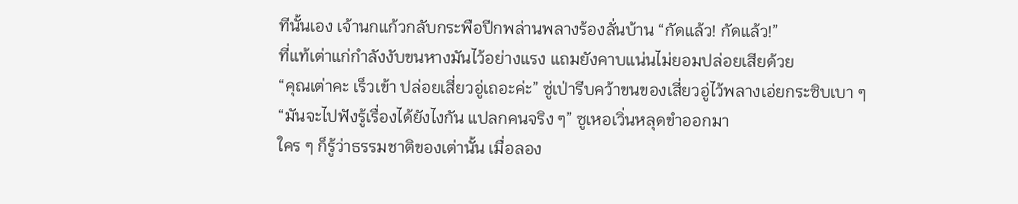ทีนั้นเอง เจ้านกแก้วกลับกระพือปีกพล่านพลางร้องลั่นบ้าน “กัดแล้ว! กัดแล้ว!”
ที่แท้เต่าแก่กำลังงับขนหางมันไว้อย่างแรง แถมยังคาบแน่นไม่ยอมปล่อยเสียด้วย
“คุณเต่าคะ เร็วเข้า ปล่อยเสี่ยวอู่เถอะค่ะ” ซู่เป่ารีบคว้าขนของเสี่ยวอู่ไว้พลางเอ่ยกระซิบเบา ๆ
“มันจะไปฟังรู้เรื่องได้ยังไงกัน แปลกคนจริง ๆ” ซูเหอเวิ่นหลุดขำออกมา
ใคร ๆ ก็รู้ว่าธรรมชาติของเต่านั้น เมื่อลอง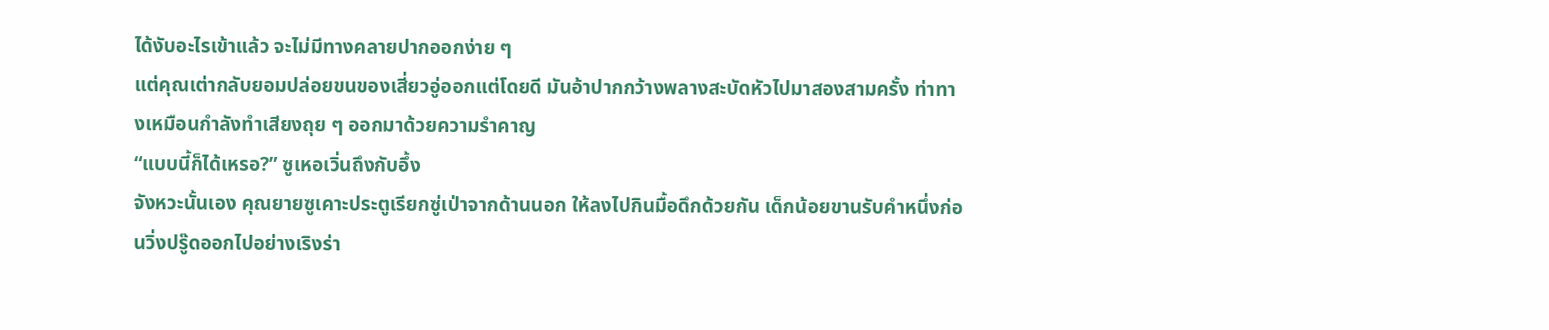ได้งับอะไรเข้าแล้ว จะไม่มีทางคลายปากออกง่าย ๆ
แต่คุณเต่ากลับยอมปล่อยขนของเสี่ยวอู่ออกแต่โดยดี มันอ้าปากกว้างพลางสะบัดหัวไปมาสองสามครั้ง ท่าทางเหมือนกำลังทำเสียงถุย ๆ ออกมาด้วยความรำคาญ
“แบบนี้ก็ได้เหรอ?” ซูเหอเวิ่นถึงกับอึ้ง
จังหวะนั้นเอง คุณยายซูเคาะประตูเรียกซู่เป่าจากด้านนอก ให้ลงไปกินมื้อดึกด้วยกัน เด็กน้อยขานรับคำหนึ่งก่อนวิ่งปรู๊ดออกไปอย่างเริงร่า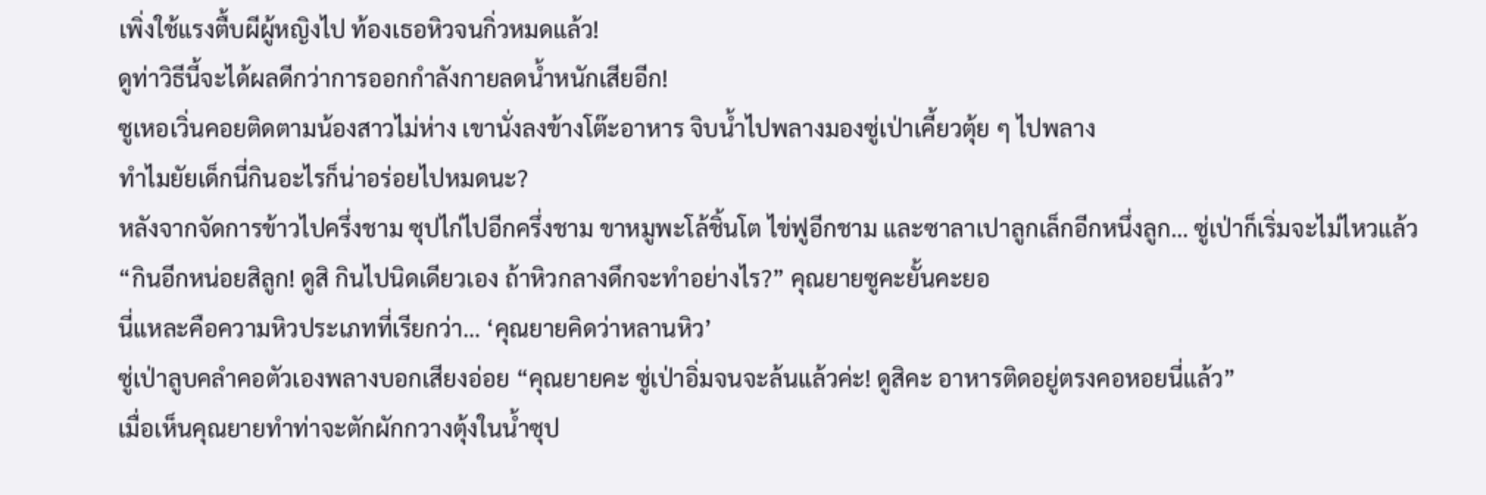เพิ่งใช้แรงตื้บผีผู้หญิงไป ท้องเธอหิวจนกิ่วหมดแล้ว!
ดูท่าวิธีนี้จะได้ผลดีกว่าการออกกำลังกายลดน้ำหนักเสียอีก!
ซูเหอเวิ่นคอยติดตามน้องสาวไม่ห่าง เขานั่งลงข้างโต๊ะอาหาร จิบน้ำไปพลางมองซู่เป่าเคี้ยวตุ้ย ๆ ไปพลาง
ทำไมยัยเด็กนี่กินอะไรก็น่าอร่อยไปหมดนะ?
หลังจากจัดการข้าวไปครึ่งชาม ซุปไก่ไปอีกครึ่งชาม ขาหมูพะโล้ชิ้นโต ไข่ฟูอีกชาม และซาลาเปาลูกเล็กอีกหนึ่งลูก… ซู่เป่าก็เริ่มจะไม่ไหวแล้ว
“กินอีกหน่อยสิลูก! ดูสิ กินไปนิดเดียวเอง ถ้าหิวกลางดึกจะทำอย่างไร?” คุณยายซูคะยั้นคะยอ
นี่แหละคือความหิวประเภทที่เรียกว่า… ‘คุณยายคิดว่าหลานหิว’
ซู่เป่าลูบคลำคอตัวเองพลางบอกเสียงอ่อย “คุณยายคะ ซู่เป่าอิ่มจนจะล้นแล้วค่ะ! ดูสิคะ อาหารติดอยู่ตรงคอหอยนี่แล้ว”
เมื่อเห็นคุณยายทำท่าจะตักผักกวางตุ้งในน้ำซุป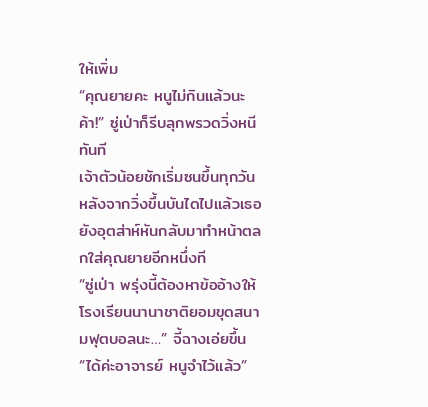ให้เพิ่ม
“คุณยายคะ หนูไม่กินแล้วนะค้า!” ซู่เป่าก็รีบลุกพรวดวิ่งหนีทันที
เจ้าตัวน้อยชักเริ่มซนขึ้นทุกวัน หลังจากวิ่งขึ้นบันไดไปแล้วเธอยังอุตส่าห์หันกลับมาทำหน้าตลกใส่คุณยายอีกหนึ่งที
“ซู่เป่า พรุ่งนี้ต้องหาข้ออ้างให้โรงเรียนนานาชาติยอมขุดสนามฟุตบอลนะ…” จี้ฉางเอ่ยขึ้น
“ได้ค่ะอาจารย์ หนูจำไว้แล้ว”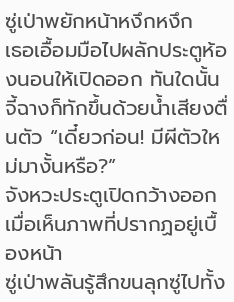ซู่เป่าพยักหน้าหงึกหงึก
เธอเอื้อมมือไปผลักประตูห้องนอนให้เปิดออก ทันใดนั้นจี้ฉางก็ทักขึ้นด้วยน้ำเสียงตื่นตัว “เดี๋ยวก่อน! มีผีตัวใหม่มางั้นหรือ?”
จังหวะประตูเปิดกว้างออก เมื่อเห็นภาพที่ปรากฏอยู่เบื้องหน้า
ซู่เป่าพลันรู้สึกขนลุกซู่ไปทั้ง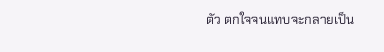ตัว ตกใจจนแทบจะกลายเป็น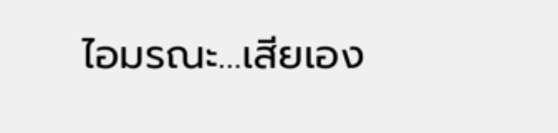ไอมรณะ…เสียเอง